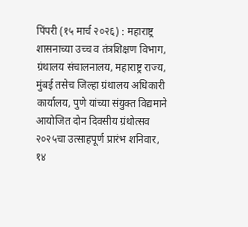पिंपरी (१५ मार्च २०२६) : महाराष्ट्र शासनाच्या उच्च व तंत्रशिक्षण विभाग, ग्रंथालय संचालनालय, महाराष्ट्र राज्य, मुंबई तसेच जिल्हा ग्रंथालय अधिकारी कार्यालय, पुणे यांच्या संयुक्त विद्यमाने आयोजित दोन दिवसीय ग्रंथोत्सव २०२५चा उत्साहपूर्ण प्रारंभ शनिवार, १४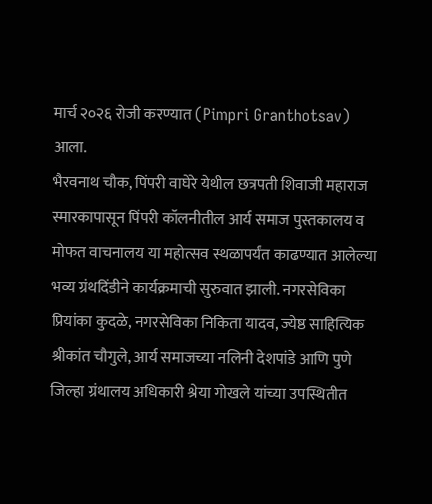मार्च २०२६ रोजी करण्यात (Pimpri Granthotsav) आला.
भैरवनाथ चौक, पिंपरी वाघेरे येथील छत्रपती शिवाजी महाराज स्मारकापासून पिंपरी कॉलनीतील आर्य समाज पुस्तकालय व मोफत वाचनालय या महोत्सव स्थळापर्यंत काढण्यात आलेल्या भव्य ग्रंथदिंडीने कार्यक्रमाची सुरुवात झाली. नगरसेविका प्रियांका कुदळे, नगरसेविका निकिता यादव, ज्येष्ठ साहित्यिक श्रीकांत चौगुले, आर्य समाजच्या नलिनी देशपांडे आणि पुणे जिल्हा ग्रंथालय अधिकारी श्रेया गोखले यांच्या उपस्थितीत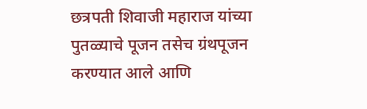छत्रपती शिवाजी महाराज यांच्या पुतळ्याचे पूजन तसेच ग्रंथपूजन करण्यात आले आणि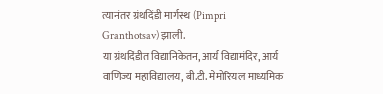त्यानंतर ग्रंथदिंडी मार्गस्थ (Pimpri Granthotsav) झाली.
या ग्रंथदिंडीत विद्यानिकेतन, आर्य विद्यामंदिर, आर्य वाणिज्य महाविद्यालय, बी.टी. मेमोरियल माध्यमिक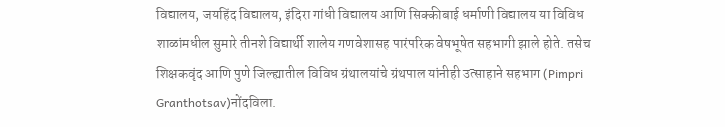विद्यालय, जयहिंद विद्यालय, इंदिरा गांधी विद्यालय आणि सिक्कीबाई धर्माणी विद्यालय या विविध शाळांमधील सुमारे तीनशे विद्यार्थी शालेय गणवेशासह पारंपरिक वेषभूषेत सहभागी झाले होते. तसेच शिक्षकवृंद आणि पुणे जिल्ह्यातील विविध ग्रंथालयांचे ग्रंथपाल यांनीही उत्साहाने सहभाग (Pimpri Granthotsav)नोंदविला.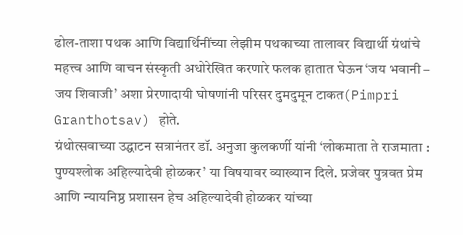ढोल-ताशा पथक आणि विद्यार्थिनींच्या लेझीम पथकाच्या तालावर विद्यार्थी ग्रंथांचे महत्त्व आणि वाचन संस्कृती अधोरेखित करणारे फलक हातात घेऊन ‘जय भवानी – जय शिवाजी’ अशा प्रेरणादायी घोषणांनी परिसर दुमदुमून टाकत(Pimpri Granthotsav) होते.
ग्रंथोत्सवाच्या उद्घाटन सत्रानंतर डॉ. अनुजा कुलकर्णी यांनी ‘लोकमाता ते राजमाता : पुण्यश्लोक अहिल्यादेवी होळकर’ या विषयावर व्याख्यान दिले. प्रजेवर पुत्रवत प्रेम आणि न्यायनिष्ठ प्रशासन हेच अहिल्यादेवी होळकर यांच्या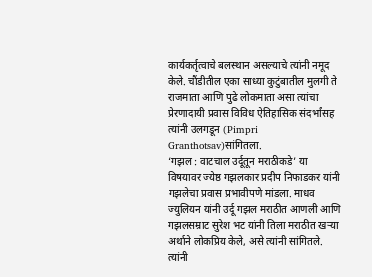कार्यकर्तृत्वाचे बलस्थान असल्याचे त्यांनी नमूद केले. चौंडीतील एका साध्या कुटुंबातील मुलगी ते राजमाता आणि पुढे लोकमाता असा त्यांचा प्रेरणादायी प्रवास विविध ऐतिहासिक संदर्भांसह त्यांनी उलगडून (Pimpri Granthotsav)सांगितला.
‘गझल : वाटचाल उर्दूतून मराठीकडे’ या विषयावर ज्येष्ठ गझलकार प्रदीप निफाडकर यांनी गझलेचा प्रवास प्रभावीपणे मांडला. माधव ज्युलियन यांनी उर्दू गझल मराठीत आणली आणि गझलसम्राट सुरेश भट यांनी तिला मराठीत खऱ्या अर्थाने लोकप्रिय केले, असे त्यांनी सांगितले. त्यांनी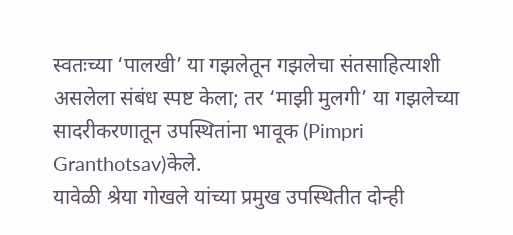स्वतःच्या ‘पालखी’ या गझलेतून गझलेचा संतसाहित्याशी असलेला संबंध स्पष्ट केला; तर ‘माझी मुलगी’ या गझलेच्या सादरीकरणातून उपस्थितांना भावूक (Pimpri Granthotsav)केले.
यावेळी श्रेया गोखले यांच्या प्रमुख उपस्थितीत दोन्ही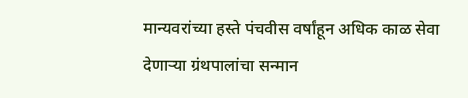मान्यवरांच्या हस्ते पंचवीस वर्षांहून अधिक काळ सेवा देणाऱ्या ग्रंथपालांचा सन्मान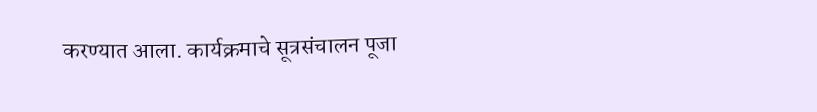करण्यात आला. कार्यक्रमाचे सूत्रसंचालन पूजा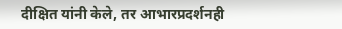दीक्षित यांनी केले, तर आभारप्रदर्शनही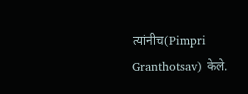त्यांनीच(Pimpri Granthotsav) केले.